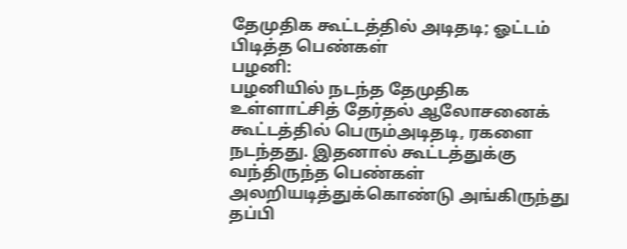தேமுதிக கூட்டத்தில் அடிதடி; ஓட்டம் பிடித்த பெண்கள்
பழனி:
பழனியில் நடந்த தேமுதிக உள்ளாட்சித் தேர்தல் ஆலோசனைக் கூட்டத்தில் பெரும்அடிதடி, ரகளை நடந்தது. இதனால் கூட்டத்துக்கு வந்திருந்த பெண்கள் அலறியடித்துக்கொண்டு அங்கிருந்து தப்பி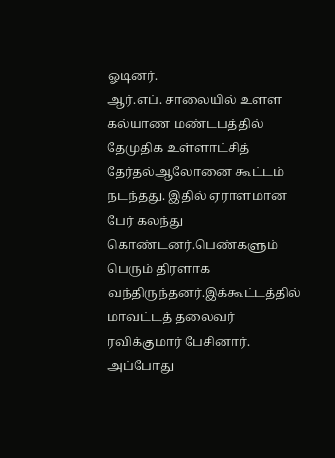ஓடினர்.
ஆர்.எப். சாலையில் உளள கல்யாண மண்டபத்தில் தேமுதிக உள்ளாட்சித் தேர்தல்ஆலோனை கூட்டம் நடந்தது. இதில் ஏராளமான பேர் கலந்து கொண்டனர்.பெண்களும் பெரும் திரளாக வந்திருந்தனர்.இக்கூட்டத்தில் மாவட்டத் தலைவர் ரவிக்குமார் பேசினார். அப்போது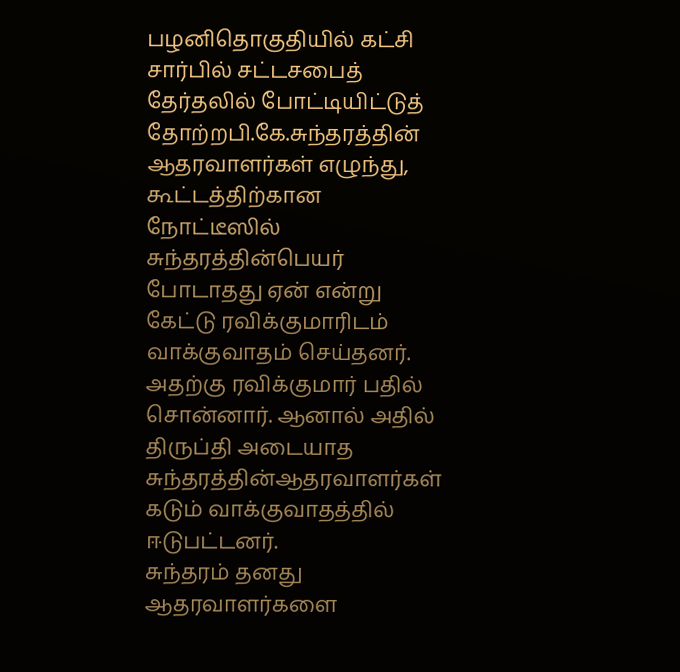பழனிதொகுதியில் கட்சி சார்பில் சட்டசபைத் தேர்தலில் போட்டியிட்டுத் தோற்றபி.கே.சுந்தரத்தின் ஆதரவாளர்கள் எழுந்து, கூட்டத்திற்கான நோட்டீஸில் சுந்தரத்தின்பெயர் போடாதது ஏன் என்று கேட்டு ரவிக்குமாரிடம் வாக்குவாதம் செய்தனர்.
அதற்கு ரவிக்குமார் பதில் சொன்னார். ஆனால் அதில் திருப்தி அடையாத சுந்தரத்தின்ஆதரவாளர்கள் கடும் வாக்குவாதத்தில் ஈடுபட்டனர்.
சுந்தரம் தனது ஆதரவாளர்களை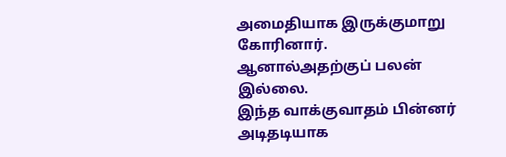அமைதியாக இருக்குமாறு கோரினார். ஆனால்அதற்குப் பலன் இல்லை.
இந்த வாக்குவாதம் பின்னர் அடிதடியாக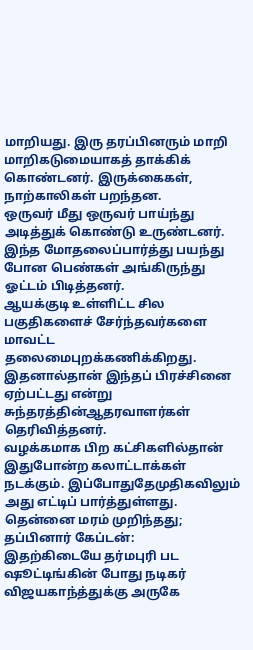மாறியது. இரு தரப்பினரும் மாறி மாறிகடுமையாகத் தாக்கிக் கொண்டனர். இருக்கைகள், நாற்காலிகள் பறந்தன.
ஒருவர் மீது ஒருவர் பாய்ந்து அடித்துக் கொண்டு உருண்டனர். இந்த மோதலைப்பார்த்து பயந்து போன பெண்கள் அங்கிருந்து ஓட்டம் பிடித்தனர்.
ஆயக்குடி உள்ளிட்ட சில பகுதிகளைச் சேர்ந்தவர்களை மாவட்ட தலைமைபுறக்கணிக்கிறது. இதனால்தான் இந்தப் பிரச்சினை ஏற்பட்டது என்று சுந்தரத்தின்ஆதரவாளர்கள் தெரிவித்தனர்.
வழக்கமாக பிற கட்சிகளில்தான் இதுபோன்ற கலாட்டாக்கள் நடக்கும். இப்போதுதேமுதிகவிலும் அது எட்டிப் பார்த்துள்ளது.
தென்னை மரம் முறிந்தது; தப்பினார் கேப்டன்:
இதற்கிடையே தர்மபுரி பட ஷூட்டிங்கின் போது நடிகர் விஜயகாந்த்துக்கு அருகே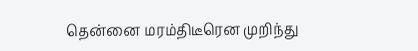தென்னை மரம்திடீரென முறிந்து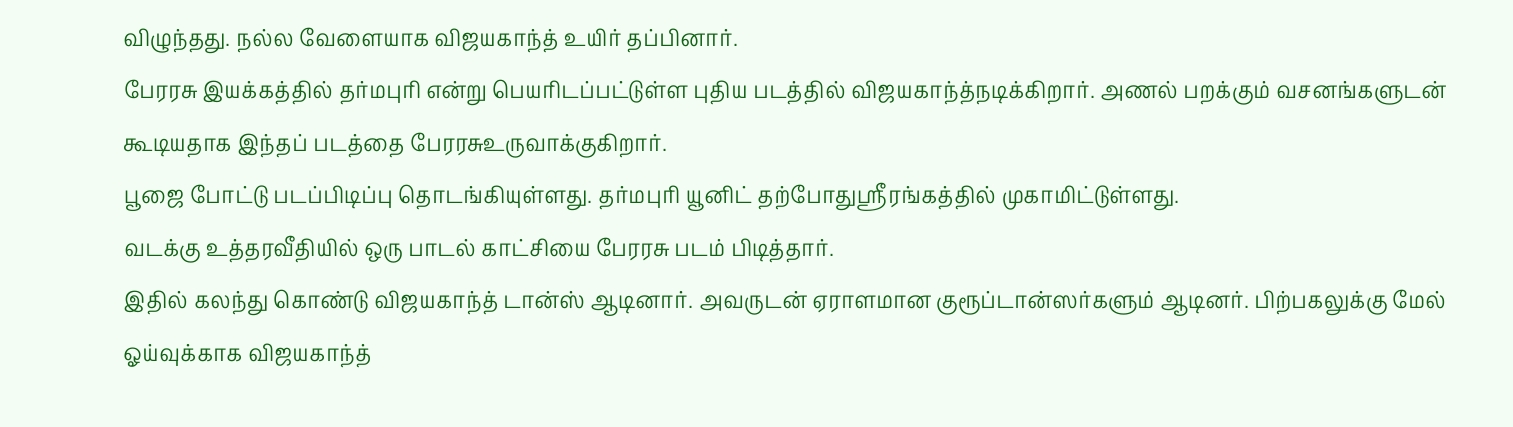விழுந்தது. நல்ல வேளையாக விஜயகாந்த் உயிர் தப்பினார்.
பேரரசு இயக்கத்தில் தர்மபுரி என்று பெயரிடப்பட்டுள்ள புதிய படத்தில் விஜயகாந்த்நடிக்கிறார். அணல் பறக்கும் வசனங்களுடன் கூடியதாக இந்தப் படத்தை பேரரசுஉருவாக்குகிறார்.
பூஜை போட்டு படப்பிடிப்பு தொடங்கியுள்ளது. தர்மபுரி யூனிட் தற்போதுஸ்ரீரங்கத்தில் முகாமிட்டுள்ளது.
வடக்கு உத்தரவீதியில் ஒரு பாடல் காட்சியை பேரரசு படம் பிடித்தார்.
இதில் கலந்து கொண்டு விஜயகாந்த் டான்ஸ் ஆடினார். அவருடன் ஏராளமான குரூப்டான்ஸர்களும் ஆடினர். பிற்பகலுக்கு மேல் ஓய்வுக்காக விஜயகாந்த்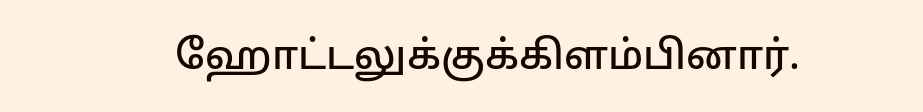ஹோட்டலுக்குக்கிளம்பினார்.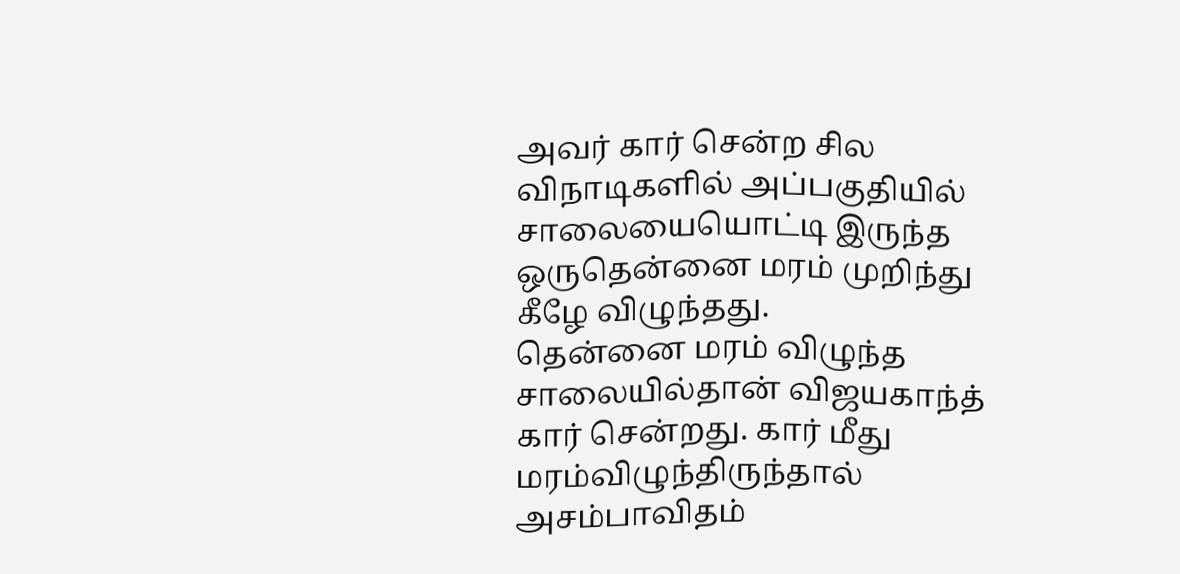அவர் கார் சென்ற சில விநாடிகளில் அப்பகுதியில் சாலையையொட்டி இருந்த ஒருதென்னை மரம் முறிந்து கீழே விழுந்தது.
தென்னை மரம் விழுந்த சாலையில்தான் விஜயகாந்த் கார் சென்றது. கார் மீது மரம்விழுந்திருந்தால் அசம்பாவிதம்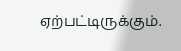ஏற்பட்டிருக்கும்.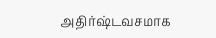அதிர்ஷ்டவசமாக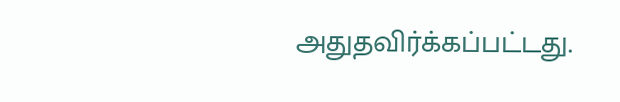அதுதவிர்க்கப்பட்டது.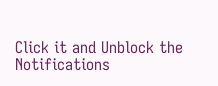Click it and Unblock the Notifications